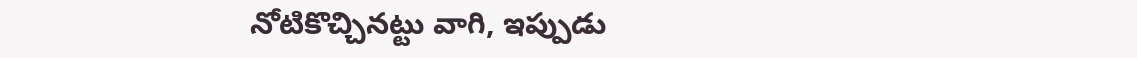నోటికొచ్చినట్టు వాగి, ఇప్పుడు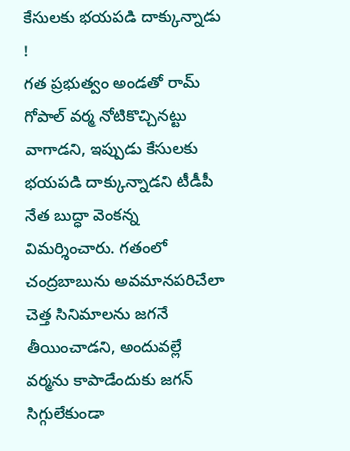కేసులకు భయపడి దాక్కున్నాడు !
గత ప్రభుత్వం అండతో రామ్ గోపాల్ వర్మ నోటికొచ్చినట్టు వాగాడని, ఇప్పుడు కేసులకు భయపడి దాక్కున్నాడని టీడీపీ నేత బుద్ధా వెంకన్న విమర్శించారు. గతంలో చంద్రబాబును అవమానపరిచేలా చెత్త సినిమాలను జగనే తీయించాడని, అందువల్లే వర్మను కాపాడేందుకు జగన్ సిగ్గులేకుండా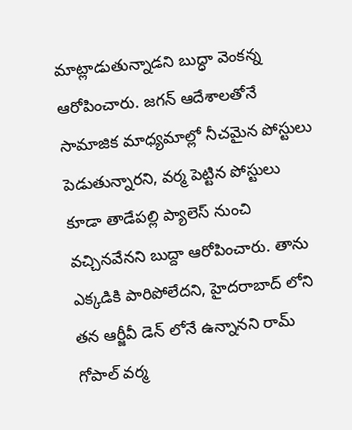మాట్లాడుతున్నాడని బుద్ధా వెంకన్న ఆరోపించారు. జగన్ ఆదేశాలతోనే సామాజిక మాధ్యమాల్లో నీచమైన పోస్టులు పెడుతున్నారని, వర్మ పెట్టిన పోస్టులు కూడా తాడేపల్లి ప్యాలెస్ నుంచి వచ్చినవేనని బుద్దా ఆరోపించారు. తాను ఎక్కడికి పారిపోలేదని, హైదరాబాద్ లోని తన ఆర్జీవీ డెన్ లోనే ఉన్నానని రామ్ గోపాల్ వర్మ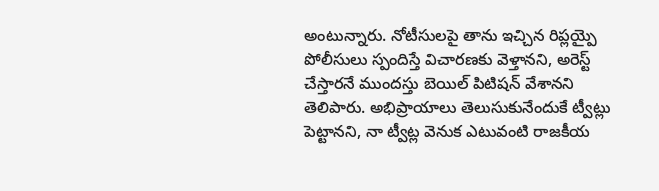అంటున్నారు. నోటీసులపై తాను ఇచ్చిన రిప్లయ్పై పోలీసులు స్పందిస్తే విచారణకు వెళ్తానని, అరెస్ట్ చేస్తారనే ముందస్తు బెయిల్ పిటిషన్ వేశానని తెలిపారు. అభిప్రాయాలు తెలుసుకునేందుకే ట్వీట్లు పెట్టానని, నా ట్వీట్ల వెనుక ఎటువంటి రాజకీయ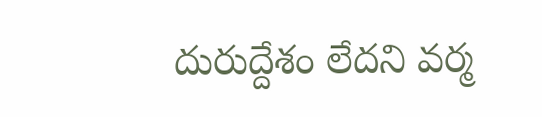దురుద్దేశం లేదని వర్మ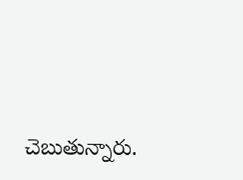చెబుతున్నారు.